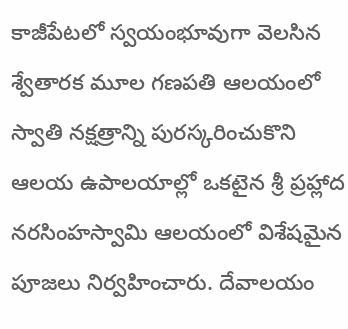కాజీపేటలో స్వయంభూవుగా వెలసిన శ్వేతారక మూల గణపతి ఆలయంలో స్వాతి నక్షత్రాన్ని పురస్కరించుకొని ఆలయ ఉపాలయాల్లో ఒకటైన శ్రీ ప్రహ్లాద నరసింహస్వామి ఆలయంలో విశేషమైన పూజలు నిర్వహించారు. దేవాలయం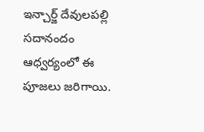ఇన్చార్జ్ దేవులపల్లి సదానందం ఆధ్వర్యంలో ఈ పూజలు జరిగాయి.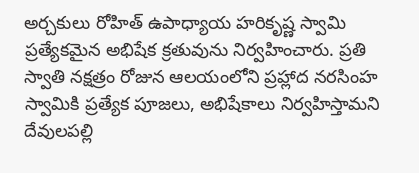అర్చకులు రోహిత్ ఉపాధ్యాయ హరికృష్ణ స్వామి ప్రత్యేకమైన అభిషేక క్రతువును నిర్వహించారు. ప్రతి స్వాతి నక్షత్రం రోజున ఆలయంలోని ప్రహ్లాద నరసింహ స్వామికి ప్రత్యేక పూజలు, అభిషేకాలు నిర్వహిస్తామని దేవులపల్లి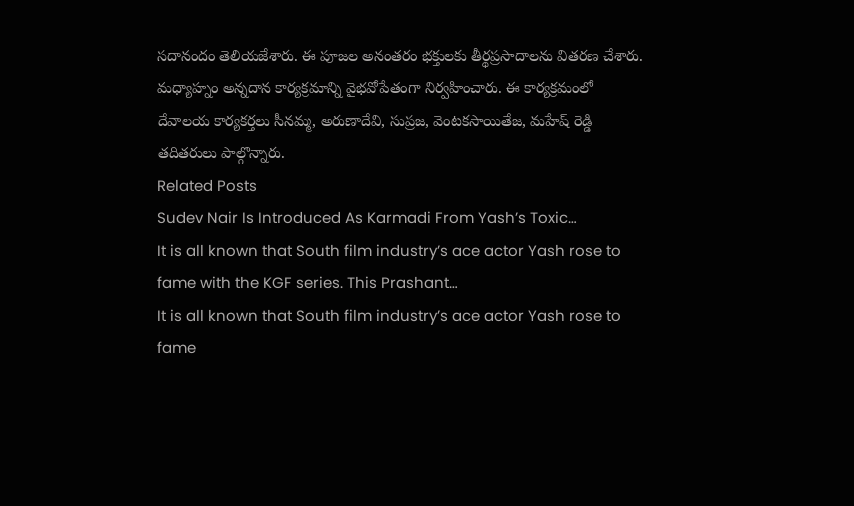సదానందం తెలియజేశారు. ఈ పూజల అనంతరం భక్తులకు తీర్థప్రసాదాలను వితరణ చేశారు. మధ్యాహ్నం అన్నదాన కార్యక్రమాన్ని వైభవోపేతంగా నిర్వహించారు. ఈ కార్యక్రమంలో దేవాలయ కార్యకర్తలు సీనమ్మ, అరుణాదేవి, సుప్రజ, వెంటకసాయితేజ, మహేష్ రెడ్డి తదితరులు పాల్గొన్నారు.
Related Posts
Sudev Nair Is Introduced As Karmadi From Yash’s Toxic…
It is all known that South film industry’s ace actor Yash rose to fame with the KGF series. This Prashant…
It is all known that South film industry’s ace actor Yash rose to fame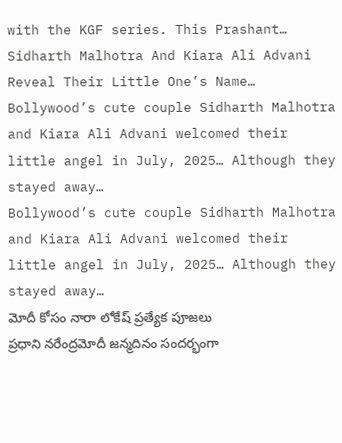with the KGF series. This Prashant…
Sidharth Malhotra And Kiara Ali Advani Reveal Their Little One’s Name…
Bollywood’s cute couple Sidharth Malhotra and Kiara Ali Advani welcomed their little angel in July, 2025… Although they stayed away…
Bollywood’s cute couple Sidharth Malhotra and Kiara Ali Advani welcomed their little angel in July, 2025… Although they stayed away…
మోదీ కోసం నారా లోకేష్ ప్రత్యేక పూజలు
ప్రధాని నరేంద్రమోదీ జన్మదినం సందర్భంగా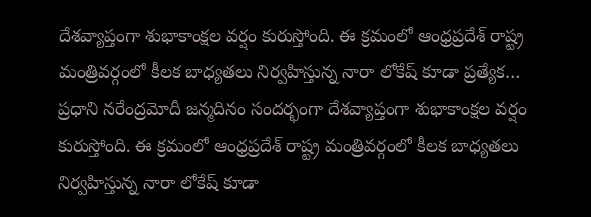దేశవ్యాప్తంగా శుభాకాంక్షల వర్షం కురుస్తోంది. ఈ క్రమంలో ఆంధ్రప్రదేశ్ రాష్ట్ర మంత్రివర్గంలో కీలక బాధ్యతలు నిర్వహిస్తున్న నారా లోకేష్ కూడా ప్రత్యేక…
ప్రధాని నరేంద్రమోదీ జన్మదినం సందర్భంగా దేశవ్యాప్తంగా శుభాకాంక్షల వర్షం కురుస్తోంది. ఈ క్రమంలో ఆంధ్రప్రదేశ్ రాష్ట్ర మంత్రివర్గంలో కీలక బాధ్యతలు నిర్వహిస్తున్న నారా లోకేష్ కూడా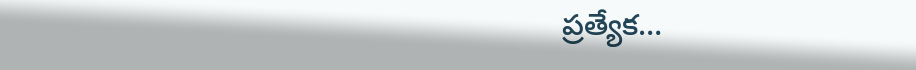ప్రత్యేక…